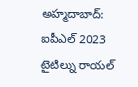అహ్మదాబాద్: ఐపీఎల్ 2023 టైటిల్ను రాయల్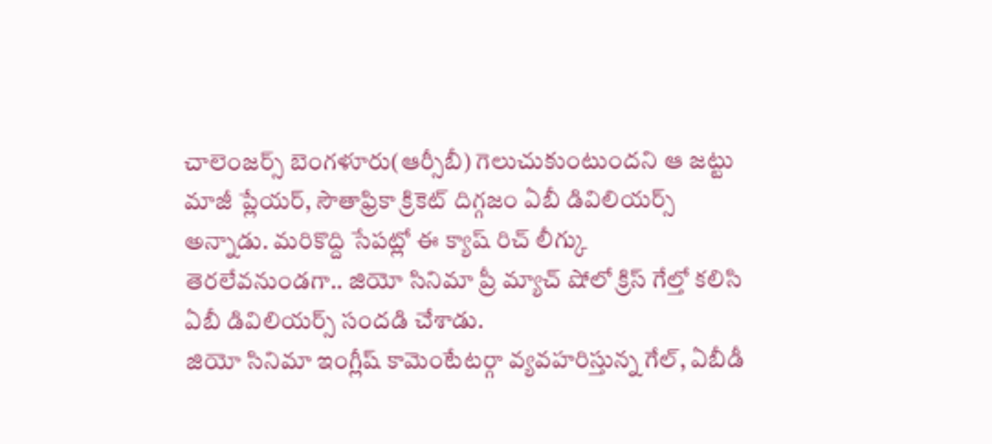చాలెంజర్స్ బెంగళూరు(ఆర్సీబీ) గెలుచుకుంటుందని ఆ జట్టు మాజీ ప్లేయర్, సౌతాఫ్రికా క్రికెట్ దిగ్గజం ఏబీ డివిలియర్స్ అన్నాడు. మరికొద్ది సేపట్లో ఈ క్యాష్ రిచ్ లీగ్కు తెరలేవనుండగా.. జియో సినిమా ప్రీ మ్యాచ్ షోలో క్రిస్ గేల్తో కలిసి ఏబీ డివిలియర్స్ సందడి చేశాడు.
జియో సినిమా ఇంగ్లీష్ కామెంటేటర్గా వ్యవహరిస్తున్న గేల్, ఏబీడీ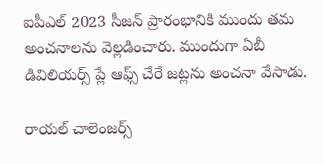ఐపీఎల్ 2023 సీజన్ ప్రారంభానికి ముందు తమ అంచనాలను వెల్లడించారు. ముందుగా ఏబీ డివిలియర్స్ ప్లే ఆఫ్స్ చేరే జట్లను అంచనా వేసాడు.

రాయల్ చాలెంజర్స్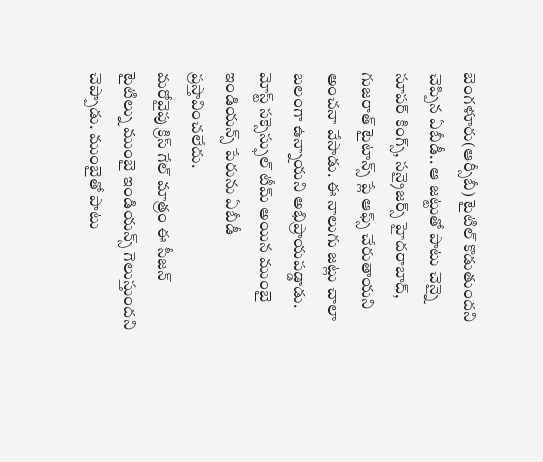బెంగళూరు(ఆర్సీబీ) టైటిల్ కొడుతుందని చెప్పిన ఏబీడీ.. ఆ జట్టుతో పాటు చెన్నై సూపర్ కింగ్స్, సన్రైజర్స్ హైదరాబాద్, గుజరాత్ టైటాన్స్ ప్లే ఆఫ్స్ చేరుతాయని అంచనా వేసాడు. ఈ నాలుగు జట్లు చాలా బలంగా ఉన్నాయని అభిప్రాయపడ్డాడు. మోస్ట్ సక్సెస్ఫుల్ టీమ్ అయిన ముంబై ఇండియన్స్ పేరును ఏబీడీ ప్రస్తావించలేదు.
మరోవైపు క్రిస్ గేల్ మాత్రం ఈ సీజన్ టైటిల్ను ముంబై ఇండియన్స్ గెలుస్తుందని చెప్పాడు. ముంబైతో పాటు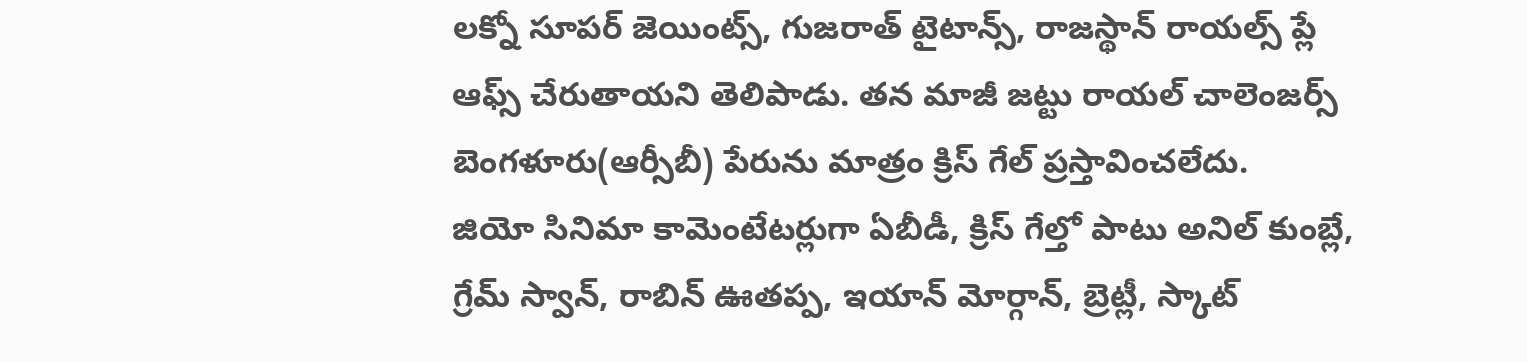లక్నో సూపర్ జెయింట్స్, గుజరాత్ టైటాన్స్, రాజస్థాన్ రాయల్స్ ప్లే ఆఫ్స్ చేరుతాయని తెలిపాడు. తన మాజీ జట్టు రాయల్ చాలెంజర్స్ బెంగళూరు(ఆర్సీబీ) పేరును మాత్రం క్రిస్ గేల్ ప్రస్తావించలేదు.
జియో సినిమా కామెంటేటర్లుగా ఏబీడీ, క్రిస్ గేల్తో పాటు అనిల్ కుంబ్లే, గ్రేమ్ స్వాన్, రాబిన్ ఊతప్ప, ఇయాన్ మోర్గాన్, బ్రెట్లీ, స్కాట్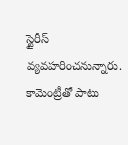స్టైరీస్ వ్యవహరించనున్నారు. కామెంట్రీతో పాటు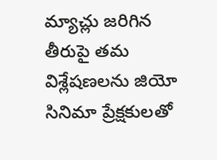మ్యాచ్లు జరిగిన తీరుపై తమ విశ్లేషణలను జియో సినిమా ప్రేక్షకులతో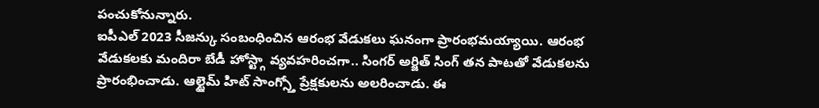పంచుకోనున్నారు.
ఐపీఎల్ 2023 సీజన్కు సంబంధించిన ఆరంభ వేడుకలు ఘనంగా ప్రారంభమయ్యాయి. ఆరంభ వేడుకలకు మందిరా బేడీ హోస్ట్గా వ్యవహరించగా.. సింగర్ అర్జిత్ సింగ్ తన పాటతో వేడుకలను ప్రారంభించాడు. ఆల్టైమ్ హిట్ సాంగ్స్తో ప్రేక్షకులను అలరించాడు. ఈ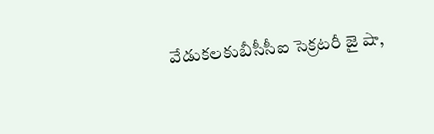వేడుకలకుబీసీసీఐ సెక్రటరీ జై షా,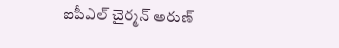ఐపీఎల్ చైర్మన్ అరుణ్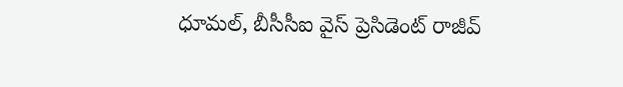ధూమల్, బీసీసీఐ వైస్ ప్రెసిడెంట్ రాజీవ్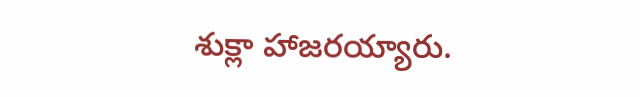శుక్లా హాజరయ్యారు.